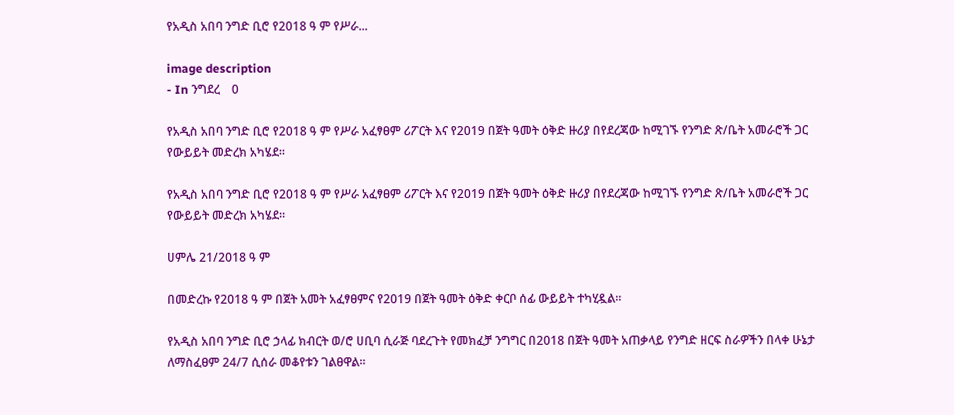የአዲስ አበባ ንግድ ቢሮ የ2018 ዓ ም የሥራ...

image description
- In ንግደረ    0

የአዲስ አበባ ንግድ ቢሮ የ2018 ዓ ም የሥራ አፈፃፀም ሪፖርት እና የ2019 በጀት ዓመት ዕቅድ ዙሪያ በየደረጃው ከሚገኙ የንግድ ጽ/ቤት አመራሮች ጋር የውይይት መድረክ አካሄደ።

የአዲስ አበባ ንግድ ቢሮ የ2018 ዓ ም የሥራ አፈፃፀም ሪፖርት እና የ2019 በጀት ዓመት ዕቅድ ዙሪያ በየደረጃው ከሚገኙ የንግድ ጽ/ቤት አመራሮች ጋር የውይይት መድረክ አካሄደ።

ሀምሌ 21/2018 ዓ ም

በመድረኩ የ2018 ዓ ም በጀት አመት አፈፃፀምና የ2019 በጀት ዓመት ዕቅድ ቀርቦ ሰፊ ውይይት ተካሂዷል።

የአዲስ አበባ ንግድ ቢሮ ኃላፊ ክብርት ወ/ሮ ሀቢባ ሲራጅ ባደረጉት የመክፈቻ ንግግር በ2018 በጀት ዓመት አጠቃላይ የንግድ ዘርፍ ስራዎችን በላቀ ሁኔታ ለማስፈፀም 24/7 ሲሰራ መቆየቱን ገልፀዋል፡፡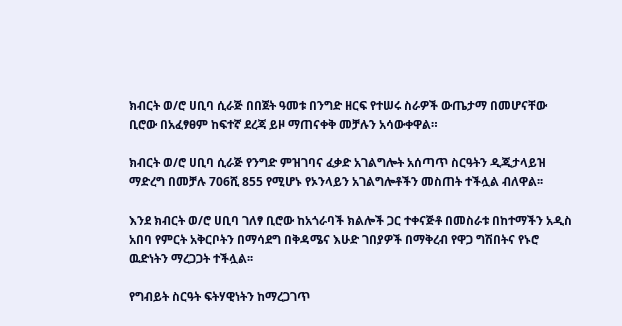ክብርት ወ/ሮ ሀቢባ ሲራጅ በበጀት ዓመቱ በንግድ ዘርፍ የተሠሩ ስራዎች ውጤታማ በመሆናቸው ቢሮው በአፈፃፀም ከፍተኛ ደረጃ ይዞ ማጠናቀቅ መቻሉን አሳውቀዋል።

ክብርት ወ/ሮ ሀቢባ ሲራጅ የንግድ ምዝገባና ፈቃድ አገልግሎት አሰጣጥ ስርዓትን ዲጂታላይዝ ማድረግ በመቻሉ 706ሺ 855 የሚሆኑ የኦንላይን አገልግሎቶችን መስጠት ተችሏል ብለዋል፡፡

እንደ ክብርት ወ/ሮ ሀቢባ ገለፃ ቢሮው ከአጎራባች ክልሎች ጋር ተቀናጅቶ በመስራቱ በከተማችን አዲስ አበባ የምርት አቅርቦትን በማሳደግ በቅዳሜና እሁድ ገበያዎች በማቅረብ የዋጋ ግሽበትና የኑሮ ዉድነትን ማረጋጋት ተችሏል፡፡

የግብይት ስርዓት ፍትሃዊነትን ከማረጋገጥ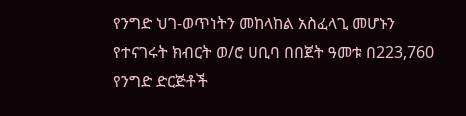የንግድ ህገ-ወጥነትን መከላከል አስፈላጊ መሆኑን የተናገሩት ክብርት ወ/ሮ ሀቢባ በበጀት ዓመቱ በ223,760 የንግድ ድርጅቶች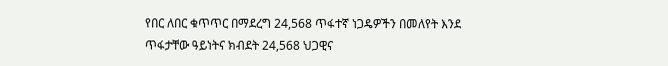የበር ለበር ቁጥጥር በማደረግ 24,568 ጥፋተኛ ነጋዴዎችን በመለየት እንደ ጥፋታቸው ዓይነትና ክብደት 24,568 ህጋዊና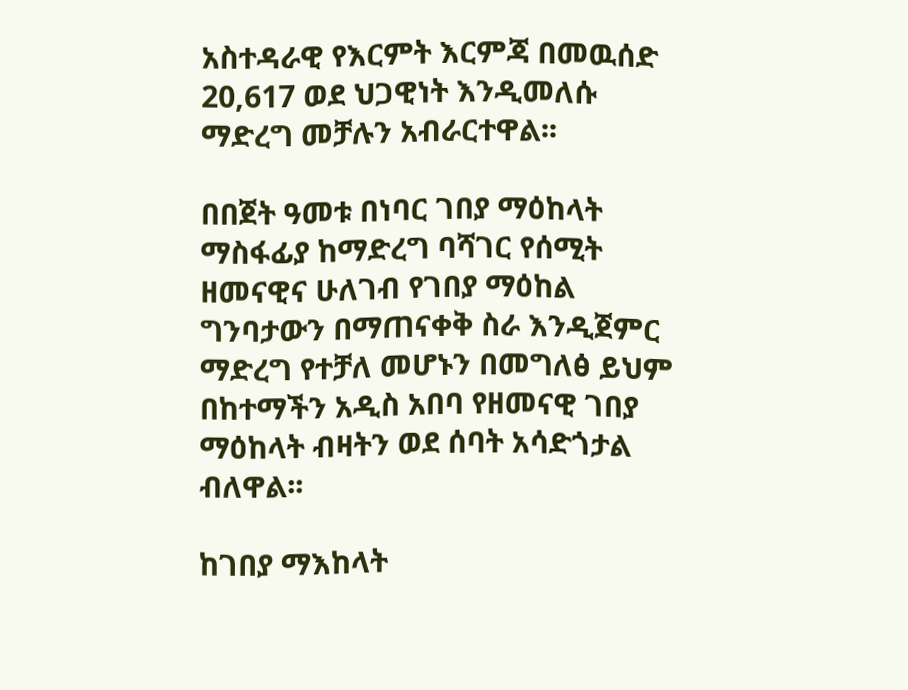አስተዳራዊ የእርምት እርምጃ በመዉሰድ 20,617 ወደ ህጋዊነት እንዲመለሱ ማድረግ መቻሉን አብራርተዋል፡፡

በበጀት ዓመቱ በነባር ገበያ ማዕከላት ማስፋፊያ ከማድረግ ባሻገር የሰሚት ዘመናዊና ሁለገብ የገበያ ማዕከል ግንባታውን በማጠናቀቅ ስራ እንዲጀምር ማድረግ የተቻለ መሆኑን በመግለፅ ይህም በከተማችን አዲስ አበባ የዘመናዊ ገበያ ማዕከላት ብዛትን ወደ ሰባት አሳድጎታል ብለዋል፡፡

ከገበያ ማእከላት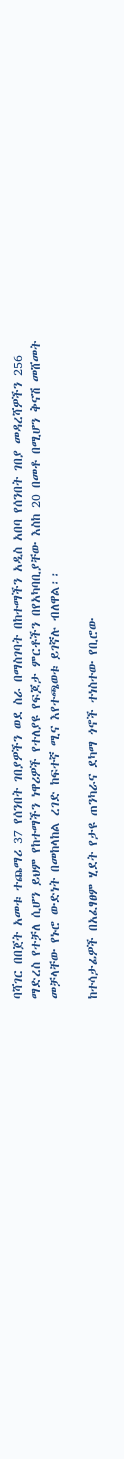ባሻገር በበጀት አመቱ ተጨማሪ 37 የሰንበት ገበያዎችን ወደ ስራ በማስገባት በከተማችን አዲስ አበባ የሰንበት ገበያ መዳረሻዎችን 256 ማድረስ የተቻለ ሲሆን ይህም የከተማችን ነዋሪዎች የተለያዩ የፍጆታ ምርቶችን በየአካባቢያቸው እስከ 20 በመቶ በሚሆን ቅናሽ መሸመት መቻላቸው የኑሮ ውድነት በመከላከል ረገድ ከፍተኛ ሚና እየተጫወቱ ይገኛሉ ብለዋል፡፡

ከተሳታፊዎች በአፈፃፀም ሂደት የታዩ ጠንካራና ደካማ ጎኖች ተነስተው የቢሮው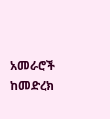አመራሮች ከመድረክ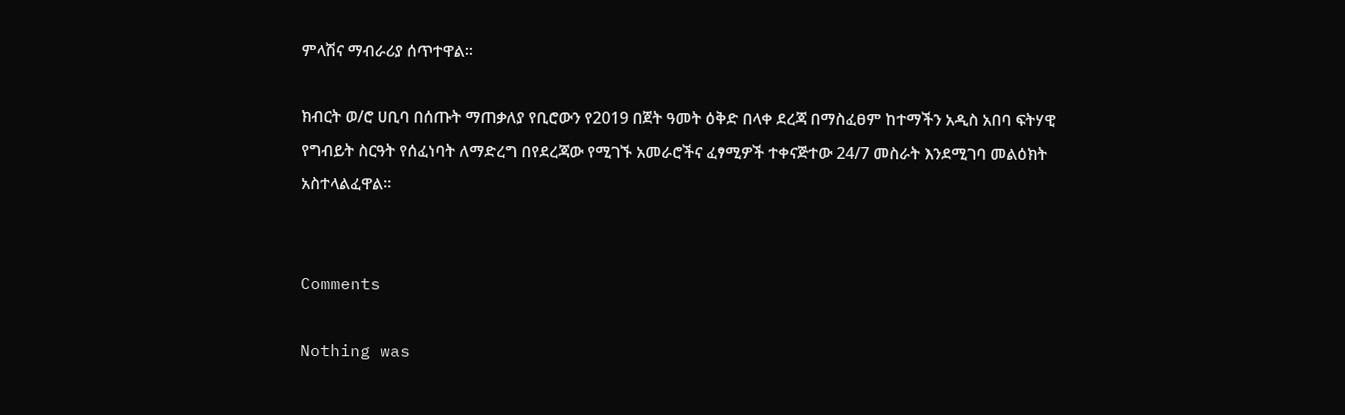ምላሽና ማብራሪያ ሰጥተዋል።

ክብርት ወ/ሮ ሀቢባ በሰጡት ማጠቃለያ የቢሮውን የ2019 በጀት ዓመት ዕቅድ በላቀ ደረጃ በማስፈፀም ከተማችን አዲስ አበባ ፍትሃዊ የግብይት ስርዓት የሰፈነባት ለማድረግ በየደረጃው የሚገኙ አመራሮችና ፈፃሚዎች ተቀናጅተው 24/7 መስራት እንደሚገባ መልዕክት አስተላልፈዋል።


Comments

Nothing was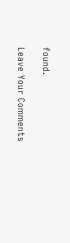found.

Leave Your Comments